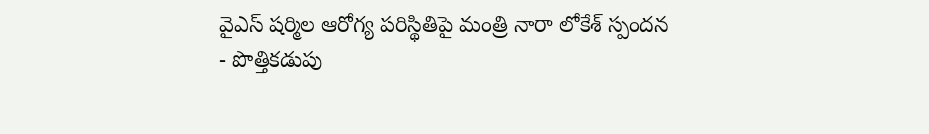వైఎస్ షర్మిల ఆరోగ్య పరిస్థితిపై మంత్రి నారా లోకేశ్ స్పందన
- పొత్తికడుపు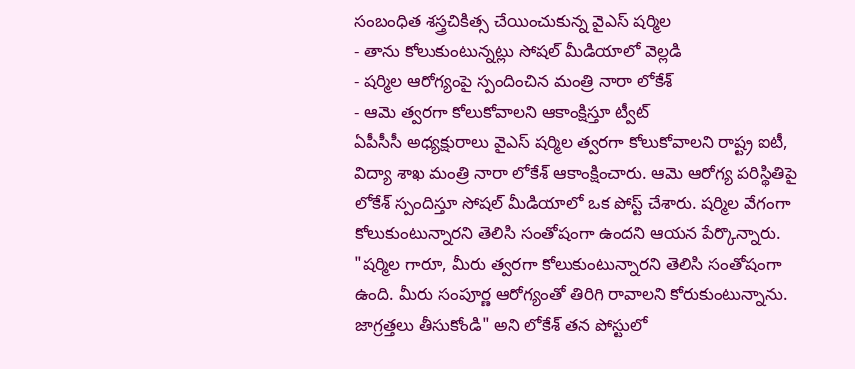సంబంధిత శస్త్రచికిత్స చేయించుకున్న వైఎస్ షర్మిల
- తాను కోలుకుంటున్నట్లు సోషల్ మీడియాలో వెల్లడి
- షర్మిల ఆరోగ్యంపై స్పందించిన మంత్రి నారా లోకేశ్
- ఆమె త్వరగా కోలుకోవాలని ఆకాంక్షిస్తూ ట్వీట్
ఏపీసీసీ అధ్యక్షురాలు వైఎస్ షర్మిల త్వరగా కోలుకోవాలని రాష్ట్ర ఐటీ, విద్యా శాఖ మంత్రి నారా లోకేశ్ ఆకాంక్షించారు. ఆమె ఆరోగ్య పరిస్థితిపై లోకేశ్ స్పందిస్తూ సోషల్ మీడియాలో ఒక పోస్ట్ చేశారు. షర్మిల వేగంగా కోలుకుంటున్నారని తెలిసి సంతోషంగా ఉందని ఆయన పేర్కొన్నారు.
"షర్మిల గారూ, మీరు త్వరగా కోలుకుంటున్నారని తెలిసి సంతోషంగా ఉంది. మీరు సంపూర్ణ ఆరోగ్యంతో తిరిగి రావాలని కోరుకుంటున్నాను. జాగ్రత్తలు తీసుకోండి" అని లోకేశ్ తన పోస్టులో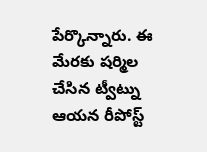పేర్కొన్నారు. ఈ మేరకు షర్మిల చేసిన ట్వీట్ను ఆయన రీపోస్ట్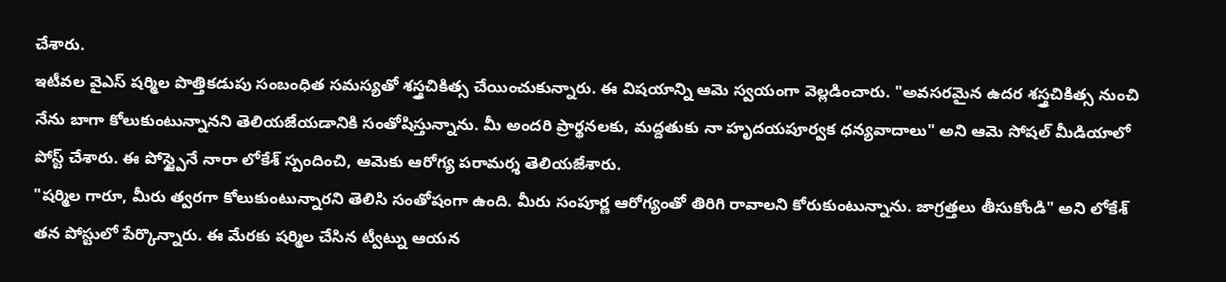చేశారు.
ఇటీవల వైఎస్ షర్మిల పొత్తికడుపు సంబంధిత సమస్యతో శస్త్రచికిత్స చేయించుకున్నారు. ఈ విషయాన్ని ఆమె స్వయంగా వెల్లడించారు. "అవసరమైన ఉదర శస్త్రచికిత్స నుంచి నేను బాగా కోలుకుంటున్నానని తెలియజేయడానికి సంతోషిస్తున్నాను. మీ అందరి ప్రార్థనలకు, మద్దతుకు నా హృదయపూర్వక ధన్యవాదాలు" అని ఆమె సోషల్ మీడియాలో పోస్ట్ చేశారు. ఈ పోస్ట్పైనే నారా లోకేశ్ స్పందించి, ఆమెకు ఆరోగ్య పరామర్శ తెలియజేశారు.
"షర్మిల గారూ, మీరు త్వరగా కోలుకుంటున్నారని తెలిసి సంతోషంగా ఉంది. మీరు సంపూర్ణ ఆరోగ్యంతో తిరిగి రావాలని కోరుకుంటున్నాను. జాగ్రత్తలు తీసుకోండి" అని లోకేశ్ తన పోస్టులో పేర్కొన్నారు. ఈ మేరకు షర్మిల చేసిన ట్వీట్ను ఆయన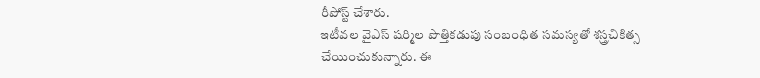రీపోస్ట్ చేశారు.
ఇటీవల వైఎస్ షర్మిల పొత్తికడుపు సంబంధిత సమస్యతో శస్త్రచికిత్స చేయించుకున్నారు. ఈ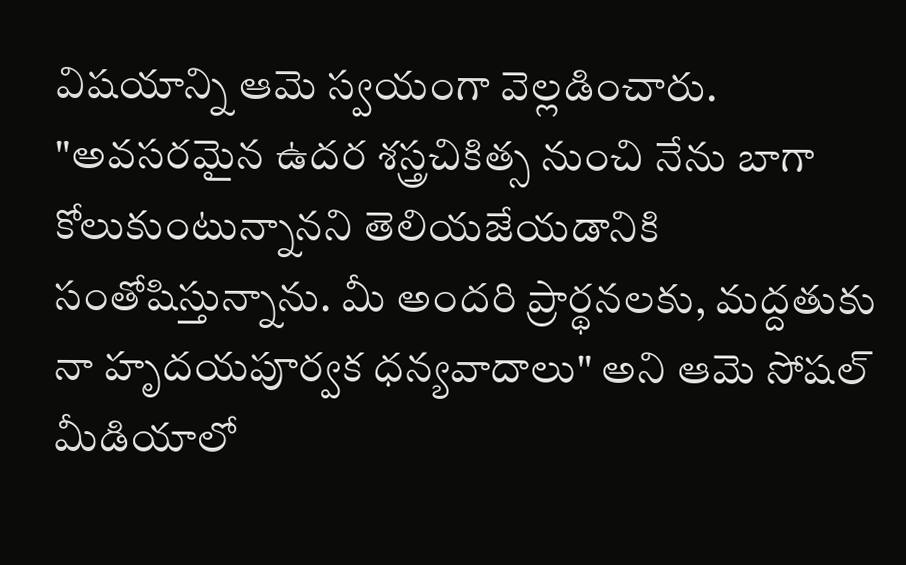విషయాన్ని ఆమె స్వయంగా వెల్లడించారు. "అవసరమైన ఉదర శస్త్రచికిత్స నుంచి నేను బాగా కోలుకుంటున్నానని తెలియజేయడానికి సంతోషిస్తున్నాను. మీ అందరి ప్రార్థనలకు, మద్దతుకు నా హృదయపూర్వక ధన్యవాదాలు" అని ఆమె సోషల్ మీడియాలో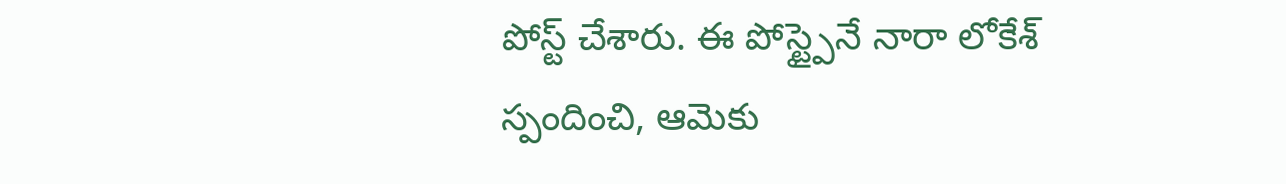పోస్ట్ చేశారు. ఈ పోస్ట్పైనే నారా లోకేశ్ స్పందించి, ఆమెకు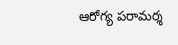ఆరోగ్య పరామర్శ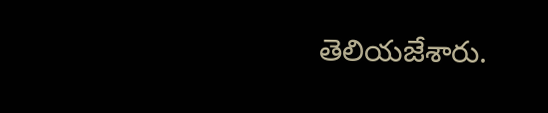తెలియజేశారు.